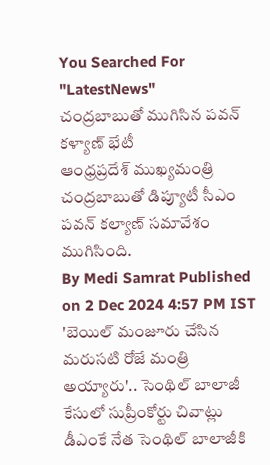You Searched For "LatestNews"
చంద్రబాబుతో ముగిసిన పవన్ కళ్యాణ్ భేటీ
ఆంధ్రప్రదేశ్ ముఖ్యమంత్రి చంద్రబాబుతో డిప్యూటీ సీఎం పవన్ కల్యాణ్ సమావేశం ముగిసింది.
By Medi Samrat Published on 2 Dec 2024 4:57 PM IST
'బెయిల్ మంజూరు చేసిన మరుసటి రోజే మంత్రి అయ్యారు'.. సెంథిల్ బాలాజీ కేసులో సుప్రీంకోర్టు చివాట్లు
డీఎంకే నేత సెంథిల్ బాలాజీకి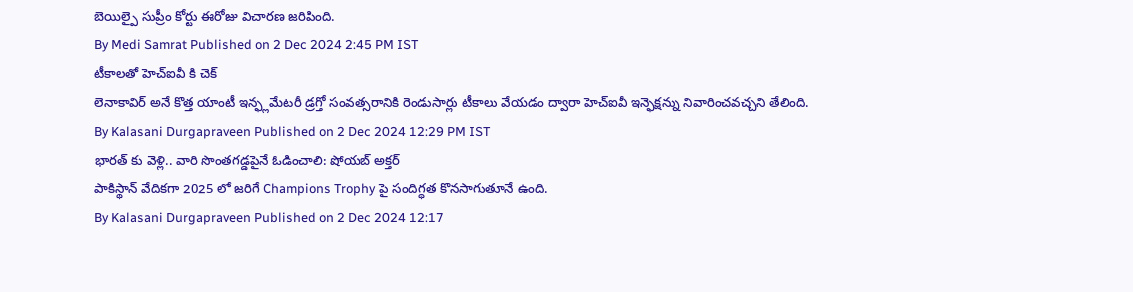బెయిల్పై సుప్రీం కోర్టు ఈరోజు విచారణ జరిపింది.
By Medi Samrat Published on 2 Dec 2024 2:45 PM IST
టీకాలతో హెచ్ఐవీ కి చెక్
లెనాకావిర్ అనే కొత్త యాంటీ ఇన్ఫ్లమేటరీ డ్రగ్తో సంవత్సరానికి రెండుసార్లు టీకాలు వేయడం ద్వారా హెచ్ఐవీ ఇన్ఫెక్షన్ను నివారించవచ్చని తేలింది.
By Kalasani Durgapraveen Published on 2 Dec 2024 12:29 PM IST
భారత్ కు వెళ్లి.. వారి సొంతగడ్డపైనే ఓడించాలి: షోయబ్ అక్తర్
పాకిస్థాన్ వేదికగా 2025 లో జరిగే Champions Trophy పై సందిగ్ధత కొనసాగుతూనే ఉంది.
By Kalasani Durgapraveen Published on 2 Dec 2024 12:17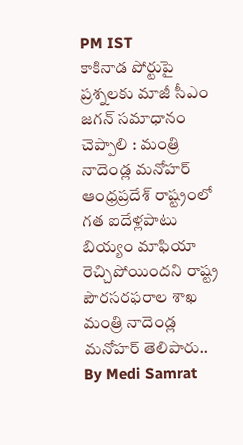PM IST
కాకినాడ పోర్టుపై ప్రశ్నలకు మాజీ సీఎం జగన్ సమాధానం చెప్పాలి : మంత్రి నాదెండ్ల మనోహర్
ఆంధ్రప్రదేశ్ రాష్ట్రంలో గత ఐదేళ్లపాటు బియ్యం మాఫియా రెచ్చిపోయిందని రాష్ట్ర పౌరసరఫరాల శాఖ మంత్రి నాదెండ్ల మనోహర్ తెలిపారు..
By Medi Samrat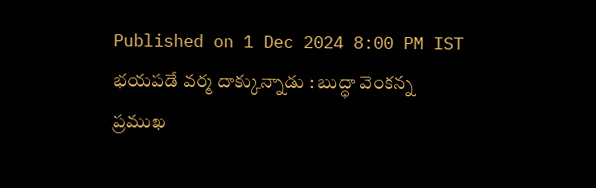Published on 1 Dec 2024 8:00 PM IST
భయపడే వర్మ దాక్కున్నాడు : బుద్ధా వెంకన్న
ప్రముఖ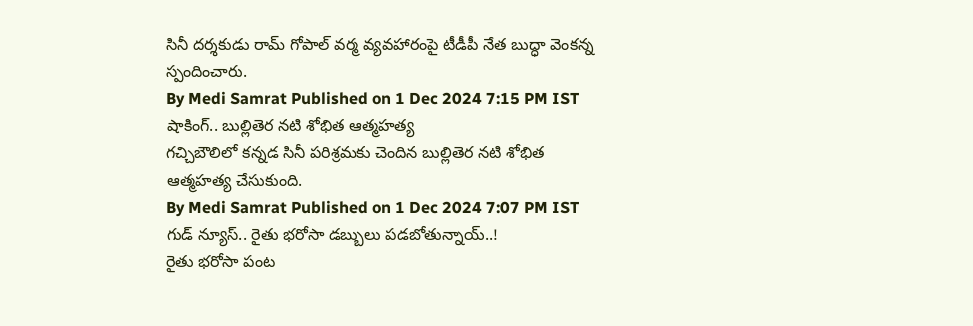సినీ దర్శకుడు రామ్ గోపాల్ వర్మ వ్యవహారంపై టీడీపీ నేత బుద్ధా వెంకన్న స్పందించారు.
By Medi Samrat Published on 1 Dec 2024 7:15 PM IST
షాకింగ్.. బుల్లితెర నటి శోభిత ఆత్మహత్య
గచ్చిబౌలిలో కన్నడ సినీ పరిశ్రమకు చెందిన బుల్లితెర నటి శోభిత ఆత్మహత్య చేసుకుంది.
By Medi Samrat Published on 1 Dec 2024 7:07 PM IST
గుడ్ న్యూస్.. రైతు భరోసా డబ్బులు పడబోతున్నాయ్..!
రైతు భరోసా పంట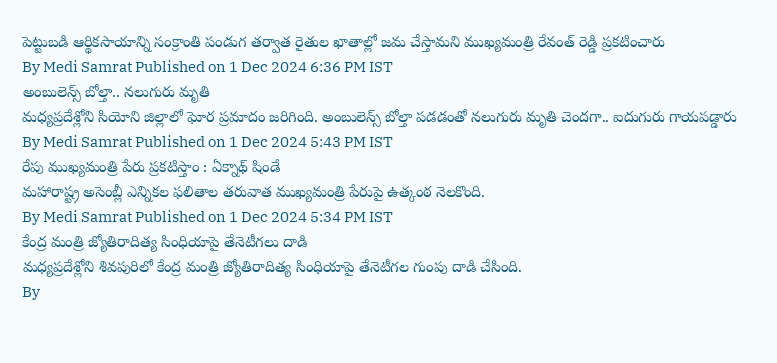పెట్టుబడి ఆర్థికసాయాన్ని సంక్రాంతి పండుగ తర్వాత రైతుల ఖాతాల్లో జమ చేస్తామని ముఖ్యమంత్రి రేవంత్ రెడ్డి ప్రకటించారు
By Medi Samrat Published on 1 Dec 2024 6:36 PM IST
అంబులెన్స్ బోల్తా.. నలుగురు మృతి
మధ్యప్రదేశ్లోని సియోని జిల్లాలో ఘోర ప్రమాదం జరిగింది. అంబులెన్స్ బోల్తా పడడంతో నలుగురు మృతి చెందగా.. ఐదుగురు గాయపడ్డారు
By Medi Samrat Published on 1 Dec 2024 5:43 PM IST
రేపు ముఖ్యమంత్రి పేరు ప్రకటిస్తాం : ఏక్నాథ్ షిండే
మహారాష్ట్ర అసెంబ్లీ ఎన్నికల ఫలితాల తరువాత ముఖ్యమంత్రి పేరుపై ఉత్కంఠ నెలకొంది.
By Medi Samrat Published on 1 Dec 2024 5:34 PM IST
కేంద్ర మంత్రి జ్యోతిరాదిత్య సింధియాపై తేనెటీగలు దాడి
మధ్యప్రదేశ్లోని శివపురిలో కేంద్ర మంత్రి జ్యోతిరాదిత్య సింధియాపై తేనెటీగల గుంపు దాడి చేసింది.
By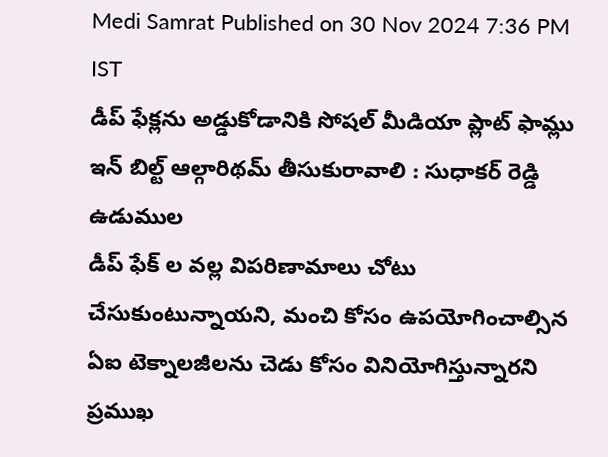Medi Samrat Published on 30 Nov 2024 7:36 PM IST
డీప్ ఫేక్లను అడ్డుకోడానికి సోషల్ మీడియా ప్లాట్ ఫామ్లు ఇన్ బిల్ట్ ఆల్గారిథమ్ తీసుకురావాలి : సుధాకర్ రెడ్డి ఉడుముల
డీప్ ఫేక్ ల వల్ల విపరిణామాలు చోటు చేసుకుంటున్నాయని, మంచి కోసం ఉపయోగించాల్సిన ఏఐ టెక్నాలజీలను చెడు కోసం వినియోగిస్తున్నారని ప్రముఖ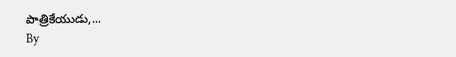పాత్రికేయుడు,...
By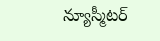న్యూస్మీటర్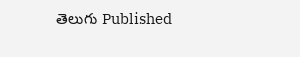తెలుగు Published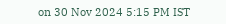on 30 Nov 2024 5:15 PM IST